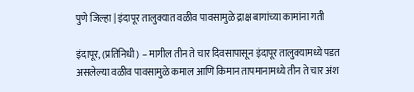पुणे जिल्हा | इंदापूर तालुक्यात वळीव पावसामुळे द्राक्ष बागांच्या कामांना गती

इंदापूर, (प्रतिनिधी) – मागील तीन ते चार दिवसापासून इंदापूर तालुक्यामध्ये पडत असलेल्या वळीव पावसामुळे कमाल आणि किमान तापमानामध्ये तीन ते चार अंश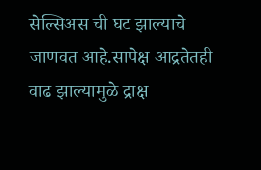सेल्सिअस ची घट झाल्याचे जाणवत आहे.सापेक्ष आद्रतेतही वाढ झाल्यामुळे द्राक्ष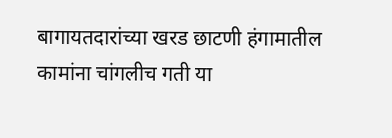बागायतदारांच्या खरड छाटणी हंगामातील कामांना चांगलीच गती या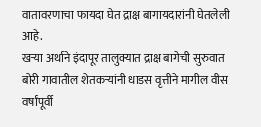वातावरणाचा फायदा घेत द्राक्ष बागायदारांनी घेतलेली आहे.
खऱ्या अर्थाने इंदापूर तालुक्यात द्राक्ष बागेची सुरुवात बोरी गावातील शेतकऱ्यांनी धाडस वृत्तीने मागील वीस वर्षांपूर्वी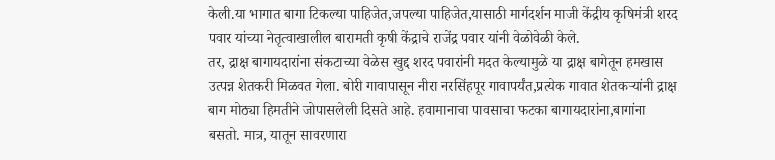केली.या भागात बागा टिकल्या पाहिजेत,जपल्या पाहिजेत,यासाठी मार्गदर्शन माजी केंद्रीय कृषिमंत्री शरद पवार यांच्या नेतृत्वाखालील बारामती कृषी केंद्राचे राजेंद्र पवार यांनी वेळोवेळी केले.
तर, द्राक्ष बागायदारांना संकटाच्या वेळेस खुद्द शरद पवारांनी मदत केल्यामुळे या द्राक्ष बागेतून हमखास उत्पन्न शेतकरी मिळवत गेला. बोरी गावापासून नीरा नरसिंहपूर गावापर्यंत,प्रत्येक गावात शेतकऱ्यांनी द्राक्ष बाग मोठ्या हिमतीने जोपासलेली दिसते आहे. हवामानाचा पावसाचा फटका बागायदारांना,बागांना बसतो. मात्र, यातून सावरणारा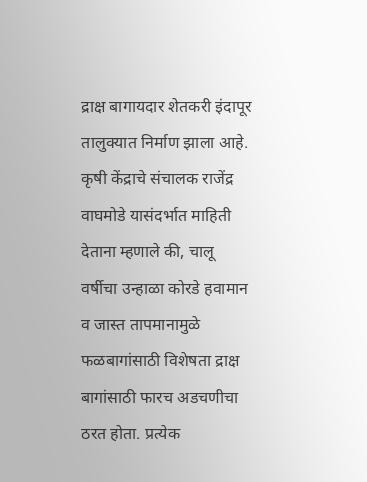द्राक्ष बागायदार शेतकरी इंदापूर तालुक्यात निर्माण झाला आहे.
कृषी केंद्राचे संचालक राजेंद्र वाघमोडे यासंदर्भात माहिती देताना म्हणाले की, चालू वर्षीचा उन्हाळा कोरडे हवामान व जास्त तापमानामुळे फळबागांसाठी विशेषता द्राक्ष बागांसाठी फारच अडचणीचा ठरत होता. प्रत्येक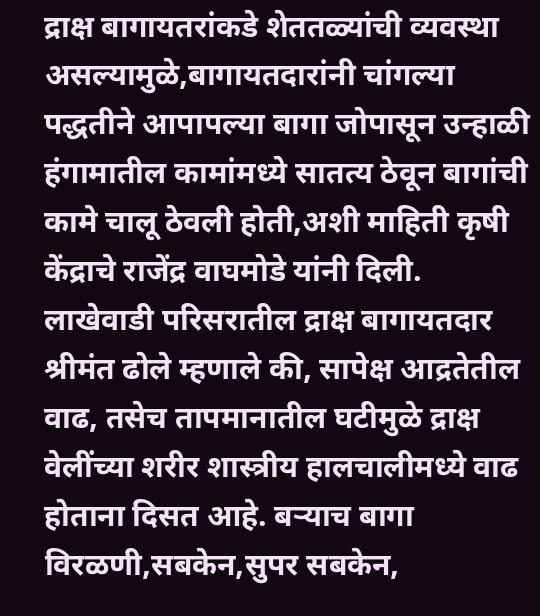द्राक्ष बागायतरांकडे शेततळ्यांची व्यवस्था असल्यामुळे,बागायतदारांनी चांगल्या पद्धतीने आपापल्या बागा जोपासून उन्हाळी हंगामातील कामांमध्ये सातत्य ठेवून बागांची कामे चालू ठेवली होती,अशी माहिती कृषी केंद्राचे राजेंद्र वाघमोडे यांनी दिली.
लाखेवाडी परिसरातील द्राक्ष बागायतदार श्रीमंत ढोले म्हणाले की, सापेक्ष आद्रतेतील वाढ, तसेच तापमानातील घटीमुळे द्राक्ष वेलींच्या शरीर शास्त्रीय हालचालीमध्ये वाढ होताना दिसत आहे. बऱ्याच बागा विरळणी,सबकेन,सुपर सबकेन,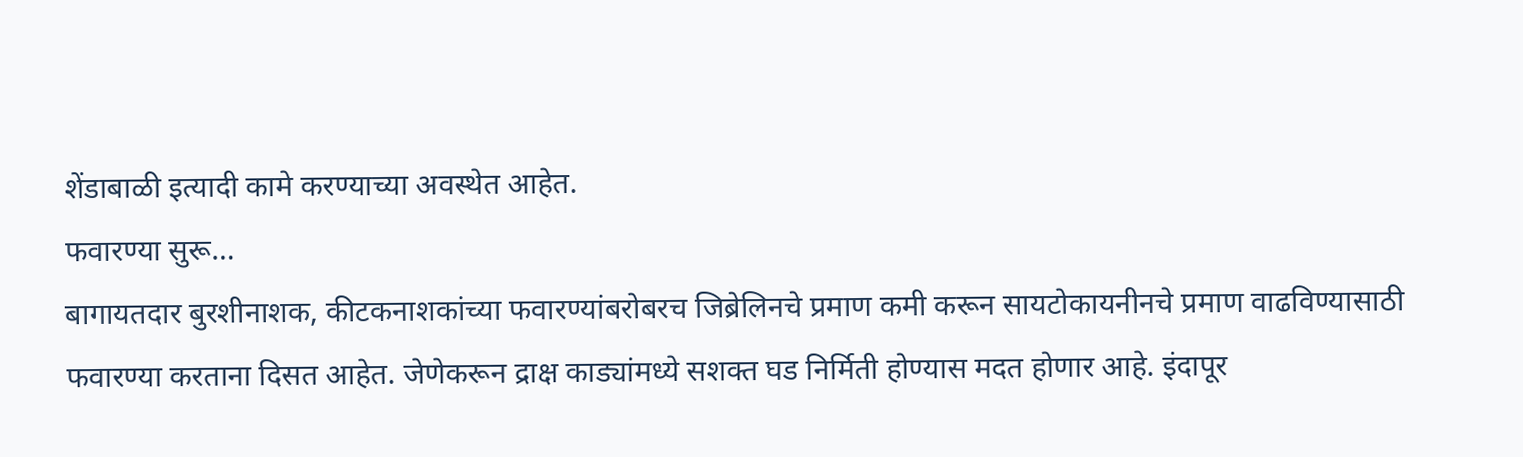शेंडाबाळी इत्यादी कामे करण्याच्या अवस्थेत आहेत.
फवारण्या सुरू…
बागायतदार बुरशीनाशक, कीटकनाशकांच्या फवारण्यांबरोबरच जिब्रेलिनचे प्रमाण कमी करून सायटोकायनीनचे प्रमाण वाढविण्यासाठी फवारण्या करताना दिसत आहेत. जेणेकरून द्राक्ष काड्यांमध्ये सशक्त घड निर्मिती होण्यास मदत होणार आहे. इंदापूर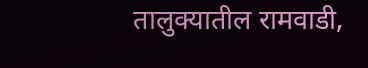तालुक्यातील रामवाडी,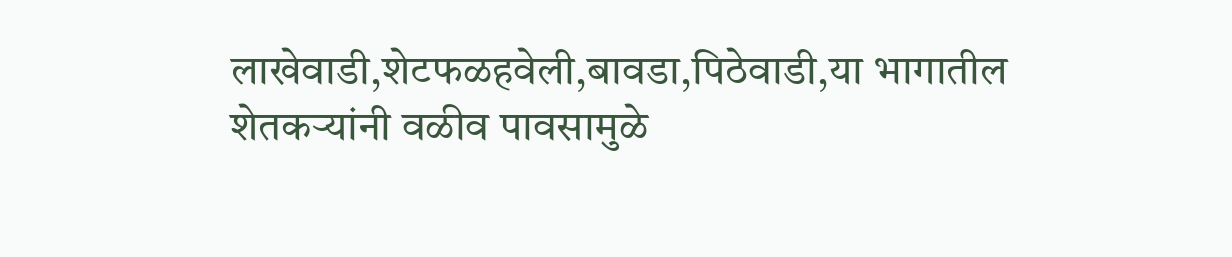लाखेवाडी,शेटफळहवेली,बावडा,पिठेवाडी,या भागातील शेतकऱ्यांनी वळीव पावसामुळे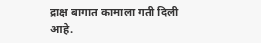द्राक्ष बागात कामाला गती दिली आहे.